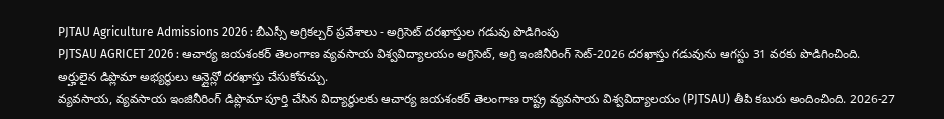PJTAU Agriculture Admissions 2026 : బీఎస్సీ అగ్రికల్చర్ ప్రవేశాలు - అగ్రిసెట్ దరఖాస్తుల గడువు పొడిగింపు
PJTSAU AGRICET 2026 : ఆచార్య జయశంకర్ తెలంగాణ వ్యవసాయ విశ్వవిద్యాలయం అగ్రిసెట్, అగ్రి ఇంజినీరింగ్ సెట్-2026 దరఖాస్తు గడువును ఆగస్టు 31 వరకు పొడిగించింది. అర్హులైన డిప్లొమా అభ్యర్థులు ఆన్లైన్లో దరఖాస్తు చేసుకోవచ్చు.
వ్యవసాయ, వ్యవసాయ ఇంజినీరింగ్ డిప్లొమా పూర్తి చేసిన విద్యార్థులకు ఆచార్య జయశంకర్ తెలంగాణ రాష్ట్ర వ్యవసాయ విశ్వవిద్యాలయం (PJTSAU) తీపి కబురు అందించింది. 2026-27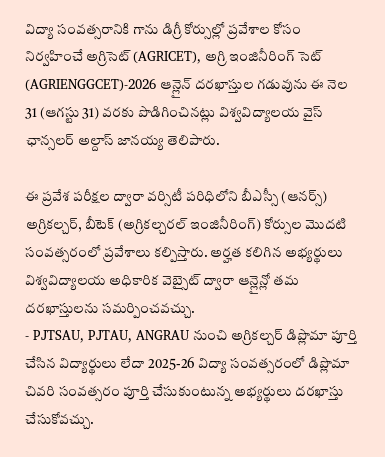విద్యా సంవత్సరానికి గాను డిగ్రీ కోర్సుల్లో ప్రవేశాల కోసం నిర్వహించే అగ్రిసెట్ (AGRICET), అగ్రి ఇంజినీరింగ్ సెట్ (AGRIENGGCET)-2026 ఆన్లైన్ దరఖాస్తుల గడువును ఈ నెల 31 (ఆగస్టు 31) వరకు పొడిగించినట్లు విశ్వవిద్యాలయ వైస్ ఛాన్సలర్ అల్దాస్ జానయ్య తెలిపారు.

ఈ ప్రవేశ పరీక్షల ద్వారా వర్సిటీ పరిధిలోని బీఎస్సీ (ఆనర్స్) అగ్రికల్చర్, బీటెక్ (అగ్రికల్చరల్ ఇంజినీరింగ్) కోర్సుల మొదటి సంవత్సరంలో ప్రవేశాలు కల్పిస్తారు. అర్హత కలిగిన అభ్యర్థులు విశ్వవిద్యాలయ అధికారిక వెబ్సైట్ ద్వారా ఆన్లైన్లో తమ దరఖాస్తులను సమర్పించవచ్చు.
- PJTSAU, PJTAU, ANGRAU నుంచి అగ్రికల్చర్ డిప్లొమా పూర్తి చేసిన విద్యార్థులు లేదా 2025-26 విద్యా సంవత్సరంలో డిప్లొమా చివరి సంవత్సరం పూర్తి చేసుకుంటున్న అభ్యర్థులు దరఖాస్తు చేసుకోవచ్చు.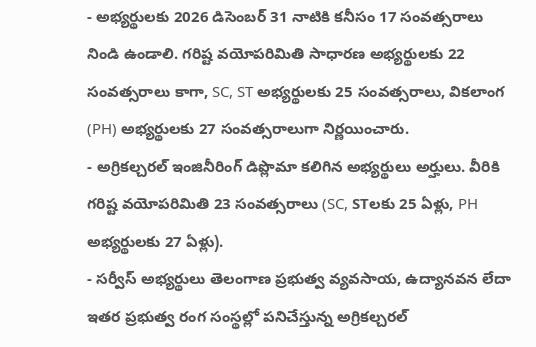- అభ్యర్థులకు 2026 డిసెంబర్ 31 నాటికి కనీసం 17 సంవత్సరాలు నిండి ఉండాలి. గరిష్ట వయోపరిమితి సాధారణ అభ్యర్థులకు 22 సంవత్సరాలు కాగా, SC, ST అభ్యర్థులకు 25 సంవత్సరాలు, వికలాంగ (PH) అభ్యర్థులకు 27 సంవత్సరాలుగా నిర్ణయించారు.
- అగ్రికల్చరల్ ఇంజినీరింగ్ డిప్లొమా కలిగిన అభ్యర్థులు అర్హులు. వీరికి గరిష్ట వయోపరిమితి 23 సంవత్సరాలు (SC, STలకు 25 ఏళ్లు, PH అభ్యర్థులకు 27 ఏళ్లు).
- సర్వీస్ అభ్యర్థులు తెలంగాణ ప్రభుత్వ వ్యవసాయ, ఉద్యానవన లేదా ఇతర ప్రభుత్వ రంగ సంస్థల్లో పనిచేస్తున్న అగ్రికల్చరల్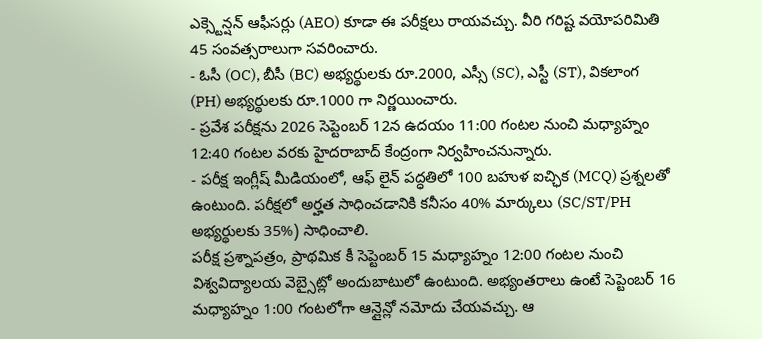ఎక్స్టెన్షన్ ఆఫీసర్లు (AEO) కూడా ఈ పరీక్షలు రాయవచ్చు. వీరి గరిష్ట వయోపరిమితి 45 సంవత్సరాలుగా సవరించారు.
- ఓసీ (OC), బీసీ (BC) అభ్యర్థులకు రూ.2000, ఎస్సీ (SC), ఎస్టీ (ST), వికలాంగ (PH) అభ్యర్థులకు రూ.1000 గా నిర్ణయించారు.
- ప్రవేశ పరీక్షను 2026 సెప్టెంబర్ 12న ఉదయం 11:00 గంటల నుంచి మధ్యాహ్నం 12:40 గంటల వరకు హైదరాబాద్ కేంద్రంగా నిర్వహించనున్నారు.
- పరీక్ష ఇంగ్లీష్ మీడియంలో, ఆఫ్ లైన్ పద్ధతిలో 100 బహుళ ఐచ్ఛిక (MCQ) ప్రశ్నలతో ఉంటుంది. పరీక్షలో అర్హత సాధించడానికి కనీసం 40% మార్కులు (SC/ST/PH అభ్యర్థులకు 35%) సాధించాలి.
పరీక్ష ప్రశ్నాపత్రం, ప్రాథమిక కీ సెప్టెంబర్ 15 మధ్యాహ్నం 12:00 గంటల నుంచి విశ్వవిద్యాలయ వెబ్సైట్లో అందుబాటులో ఉంటుంది. అభ్యంతరాలు ఉంటే సెప్టెంబర్ 16 మధ్యాహ్నం 1:00 గంటలోగా ఆన్లైన్లో నమోదు చేయవచ్చు. ఆ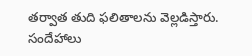తర్వాత తుది ఫలితాలను వెల్లడిస్తారు.
సందేహాలు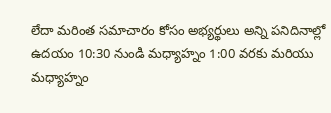లేదా మరింత సమాచారం కోసం అభ్యర్థులు అన్ని పనిదినాల్లో ఉదయం 10:30 నుండి మధ్యాహ్నం 1:00 వరకు మరియు మధ్యాహ్నం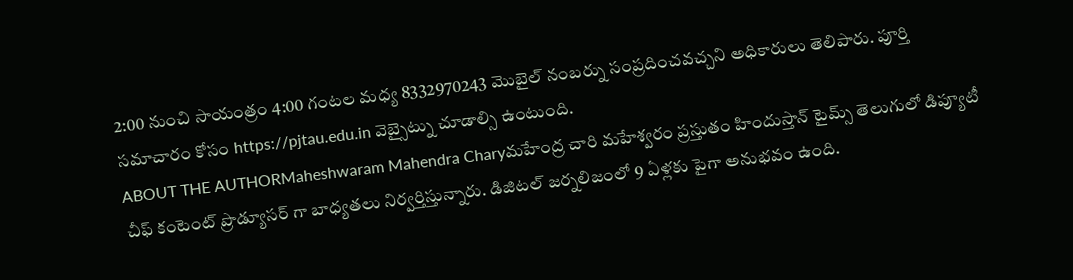2:00 నుంచి సాయంత్రం 4:00 గంటల మధ్య 8332970243 మొబైల్ నంబర్ను సంప్రదించవచ్చని అధికారులు తెలిపారు. పూర్తి సమాచారం కోసం https://pjtau.edu.in వెబ్సైట్ను చూడాల్సి ఉంటుంది.
ABOUT THE AUTHORMaheshwaram Mahendra Charyమహేంద్ర చారి మహేశ్వరం ప్రస్తుతం హిందుస్తాన్ టైమ్స్ తెలుగులో డిప్యూటీ చీఫ్ కంటెంట్ ప్రొడ్యూసర్ గా బాధ్యతలు నిర్వర్తిస్తున్నారు. డిజిటల్ జర్నలిజంలో 9 ఏళ్లకు పైగా అనుభవం ఉంది.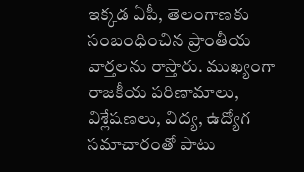ఇక్కడ ఏపీ, తెలంగాణకు సంబంధించిన ప్రాంతీయ వార్తలను రాస్తారు. ముఖ్యంగా రాజకీయ పరిణామాలు, విశ్లేషణలు, విద్య, ఉద్యోగ సమాచారంతో పాటు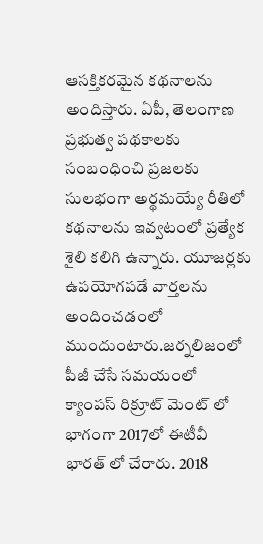ఆసక్తికరమైన కథనాలను అందిస్తారు. ఏపీ, తెలంగాణ ప్రభుత్వ పథకాలకు సంబంధించి ప్రజలకు సులభంగా అర్థమయ్యే రీతిలో కథనాలను ఇవ్వటంలో ప్రత్యేక శైలి కలిగి ఉన్నారు. యూజర్లకు ఉపయోగపడే వార్తలను అందించడంలో ముందుంటారు.జర్నలిజంలో పీజీ చేసే సమయంలో క్యాంపస్ రిక్రూట్ మెంట్ లో భాగంగా 2017లో ఈటీవీ భారత్ లో చేరారు. 2018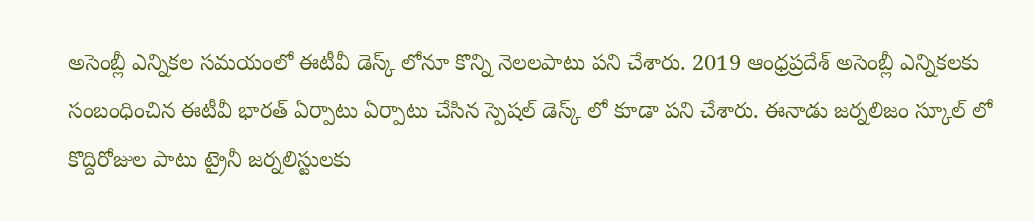అసెంబ్లీ ఎన్నికల సమయంలో ఈటీవీ డెస్క్ లోనూ కొన్ని నెలలపాటు పని చేశారు. 2019 ఆంధ్రప్రదేశ్ అసెంబ్లీ ఎన్నికలకు సంబంధించిన ఈటీవీ భారత్ ఏర్పాటు ఏర్పాటు చేసిన స్పెషల్ డెస్క్ లో కూడా పని చేశారు. ఈనాడు జర్నలిజం స్కూల్ లో కొద్దిరోజుల పాటు ట్రైనీ జర్నలిస్టులకు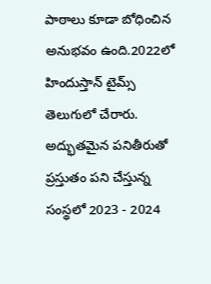పాఠాలు కూడా బోధించిన అనుభవం ఉంది.2022లో హిందుస్తాన్ టైమ్స్ తెలుగులో చేరారు. అద్భుతమైన పనితీరుతో ప్రస్తుతం పని చేస్తున్న సంస్థలో 2023 - 2024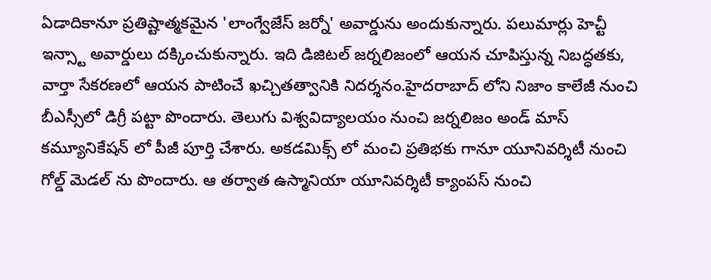ఏడాదికానూ ప్రతిష్టాత్మకమైన 'లాంగ్వేజేస్ జర్నో' అవార్డును అందుకున్నారు. పలుమార్లు హెచ్టీ ఇన్స్టా అవార్డులు దక్కించుకున్నారు. ఇది డిజిటల్ జర్నలిజంలో ఆయన చూపిస్తున్న నిబద్ధతకు, వార్తా సేకరణలో ఆయన పాటించే ఖచ్చితత్వానికి నిదర్శనం.హైదరాబాద్ లోని నిజాం కాలేజీ నుంచి బీఎస్సీలో డిగ్రీ పట్టా పొందారు. తెలుగు విశ్వవిద్యాలయం నుంచి జర్నలిజం అండ్ మాస్ కమ్యూనికేషన్ లో పీజీ పూర్తి చేశారు. అకడమిక్స్ లో మంచి ప్రతిభకు గానూ యూనివర్శిటీ నుంచి గోల్డ్ మెడల్ ను పొందారు. ఆ తర్వాత ఉస్మానియా యూనివర్శిటీ క్యాంపస్ నుంచి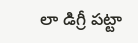లా డిగ్రీ పట్టా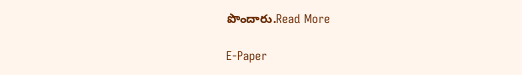పొందారు.Read More

E-Paper